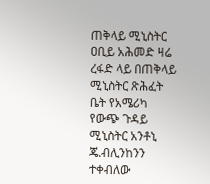ጠቅላይ ሚኒስትር ዐቢይ አሕመድ ዛሬ ረፋድ ላይ በጠቅላይ ሚኒስትር ጽሕፈት ቤት የአሜሪካ የውጭ ጉዳይ ሚኒስትር አንቶኒ ጄ.ብሊንከንን ተቀብለው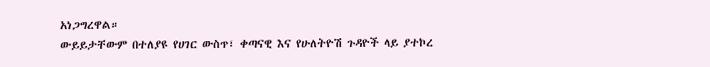አነጋግረዋል።
ውይይታቸውም በተለያዩ የሀገር ውስጥ፣ ቀጣናዊ እና የሁለትዮሽ ጉዳዮች ላይ ያተኮረ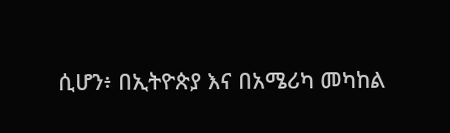ሲሆን፥ በኢትዮጵያ እና በአሜሪካ መካከል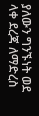ያለውን ግንኙነት ወደ ላቀ ደረጃ ለማድረስ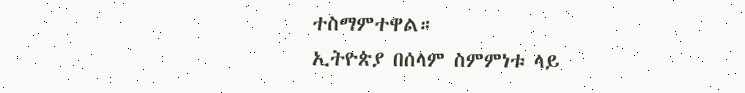ተስማምተዋል።
ኢትዮጵያ በሰላም ስምምነቱ ላይ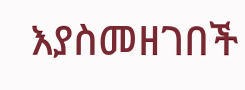እያስመዘገበች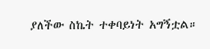ያለችው ስኬት ተቀባይነት አግኝቷል።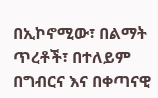በኢኮኖሚው፣ በልማት ጥረቶች፣ በተለይም በግብርና እና በቀጣናዊ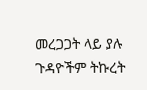መረጋጋት ላይ ያሉ ጉዳዮችም ትኩረት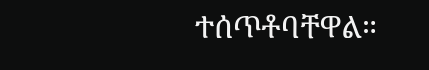ተሰጥቶባቸዋል።